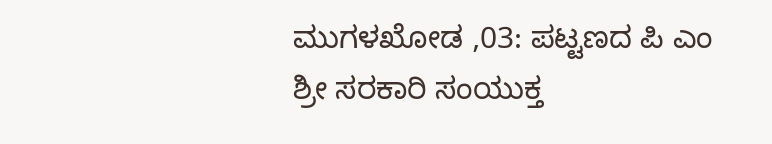ಮುಗಳಖೋಡ ,03: ಪಟ್ಟಣದ ಪಿ ಎಂ ಶ್ರೀ ಸರಕಾರಿ ಸಂಯುಕ್ತ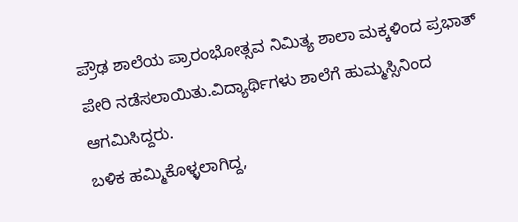ಪ್ರೌಢ ಶಾಲೆಯ ಪ್ರಾರಂಭೋತ್ಸವ ನಿಮಿತ್ಯ ಶಾಲಾ ಮಕ್ಕಳಿಂದ ಪ್ರಭಾತ್ ಪೇರಿ ನಡೆಸಲಾಯಿತು.ವಿದ್ಯಾರ್ಥಿಗಳು ಶಾಲೆಗೆ ಹುಮ್ಮಸ್ಸಿನಿಂದ ಆಗಮಿಸಿದ್ದರು.
ಬಳಿಕ ಹಮ್ಮಿಕೊಳ್ಳಲಾಗಿದ್ದ,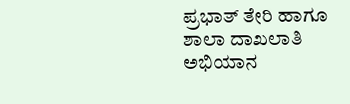ಪ್ರಭಾತ್ ತೇರಿ ಹಾಗೂ ಶಾಲಾ ದಾಖಲಾತಿ ಅಭಿಯಾನ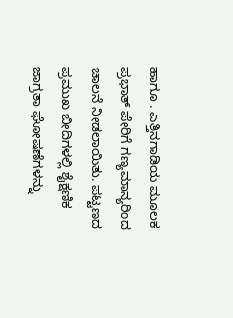ಹಾಗೂ . ಎತ್ತಿನಗಾಡಿಯ ಮೂಲಕ ಪ್ರಭಾತ್ ಪೇರಿಗೆ ಗಣ್ಯಮಾನ್ಯರಿಂದ ಚಾಲನೆ ನೀಡಲಾಯಿತು. ಪಟ್ಟಣದ ಪ್ರಮುಖ ಬೀದಿಗಳಲ್ಲಿ ಶೈಕ್ಷಣಿಕ ಜಾಗ್ರತಾ ಘೋಷಣೆಗಳನ್ನು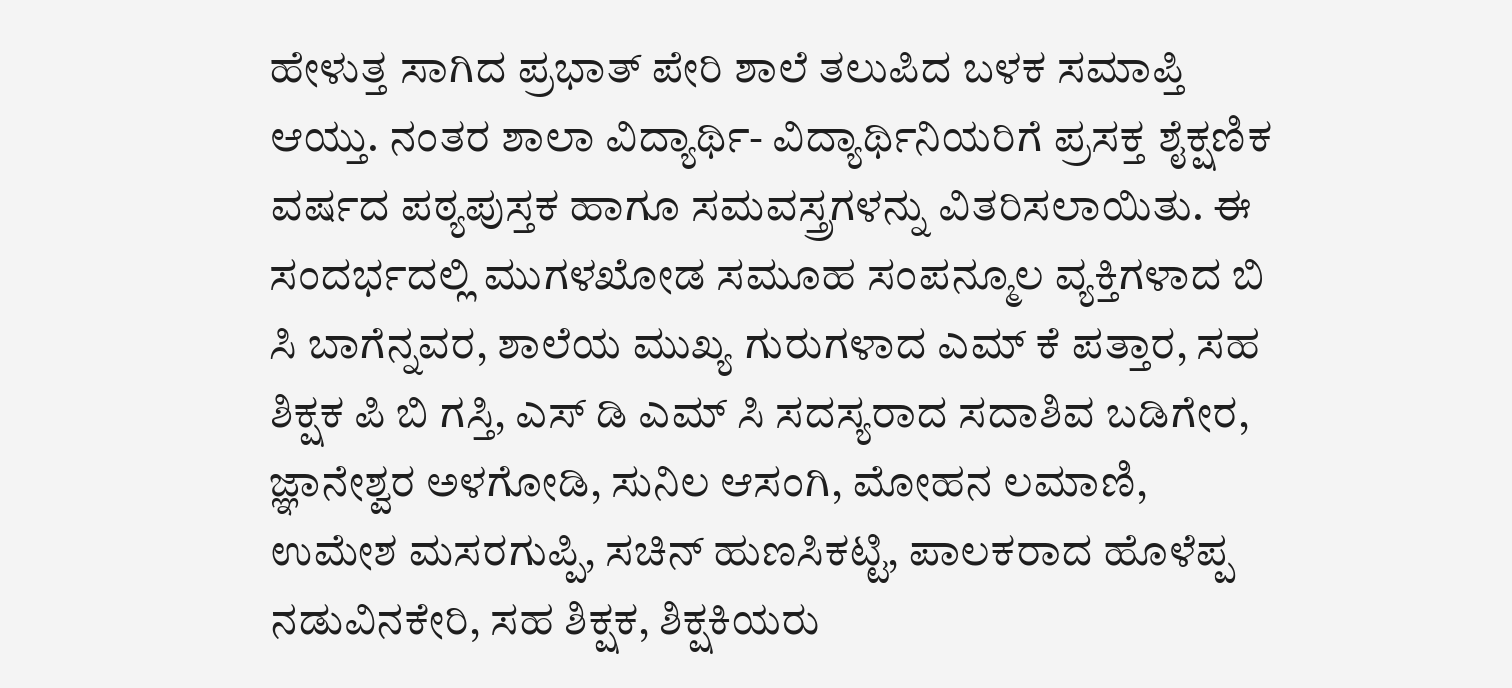ಹೇಳುತ್ತ ಸಾಗಿದ ಪ್ರಭಾತ್ ಪೇರಿ ಶಾಲೆ ತಲುಪಿದ ಬಳಕ ಸಮಾಪ್ತಿ ಆಯ್ತು. ನಂತರ ಶಾಲಾ ವಿದ್ಯಾರ್ಥಿ- ವಿದ್ಯಾರ್ಥಿನಿಯರಿಗೆ ಪ್ರಸಕ್ತ ಶೈಕ್ಷಣಿಕ ವರ್ಷದ ಪಠ್ಯಪುಸ್ತಕ ಹಾಗೂ ಸಮವಸ್ತ್ರಗಳನ್ನು ವಿತರಿಸಲಾಯಿತು. ಈ ಸಂದರ್ಭದಲ್ಲಿ ಮುಗಳಖೋಡ ಸಮೂಹ ಸಂಪನ್ಮೂಲ ವ್ಯಕ್ತಿಗಳಾದ ಬಿ ಸಿ ಬಾಗೆನ್ನವರ, ಶಾಲೆಯ ಮುಖ್ಯ ಗುರುಗಳಾದ ಎಮ್ ಕೆ ಪತ್ತಾರ, ಸಹ ಶಿಕ್ಷಕ ಪಿ ಬಿ ಗಸ್ತಿ, ಎಸ್ ಡಿ ಎಮ್ ಸಿ ಸದಸ್ಯರಾದ ಸದಾಶಿವ ಬಡಿಗೇರ, ಜ್ಞಾನೇಶ್ವರ ಅಳಗೋಡಿ, ಸುನಿಲ ಆಸಂಗಿ, ಮೋಹನ ಲಮಾಣಿ, ಉಮೇಶ ಮಸರಗುಪ್ಪಿ, ಸಚಿನ್ ಹುಣಸಿಕಟ್ಟಿ, ಪಾಲಕರಾದ ಹೊಳೆಪ್ಪ ನಡುವಿನಕೇರಿ, ಸಹ ಶಿಕ್ಷಕ, ಶಿಕ್ಷಕಿಯರು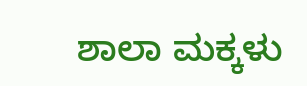ಶಾಲಾ ಮಕ್ಕಳು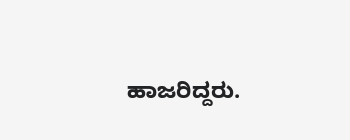ಹಾಜರಿದ್ದರು.